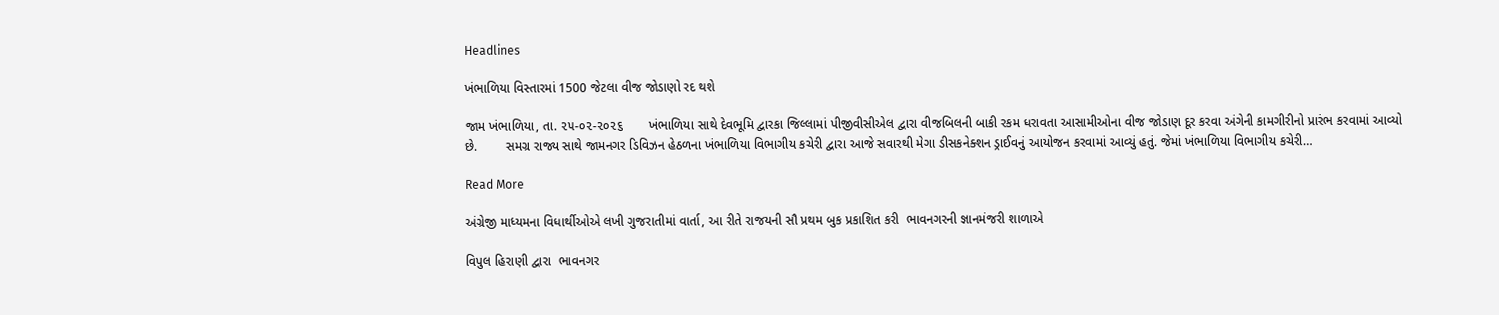Headlines

ખંભાળિયા વિસ્તારમાં 1500 જેટલા વીજ જોડાણો રદ થશે

જામ ખંભાળિયા, તા. ૨૫-૦૨-૨૦૨૬       ખંભાળિયા સાથે દેવભૂમિ દ્વારકા જિલ્લામાં પીજીવીસીએલ દ્વારા વીજબિલની બાકી રકમ ધરાવતા આસામીઓના વીજ જોડાણ દૂર કરવા અંગેની કામગીરીનો પ્રારંભ કરવામાં આવ્યો છે.        સમગ્ર રાજ્ય સાથે જામનગર ડિવિઝન હેઠળના ખંભાળિયા વિભાગીય કચેરી દ્વારા આજે સવારથી મેગા ડીસકનેક્શન ડ્રાઈવનું આયોજન કરવામાં આવ્યું હતું. જેમાં ખંભાળિયા વિભાગીય કચેરી…

Read More

અંગ્રેજી માધ્યમના વિધાર્થીઓએ લખી ગુજરાતીમાં વાર્તા, આ રીતે રાજયની સૌ પ્રથમ બુક પ્રકાશિત કરી  ભાવનગરની જ્ઞાનમંજરી શાળાએ

વિપુલ હિરાણી દ્વારા  ભાવનગર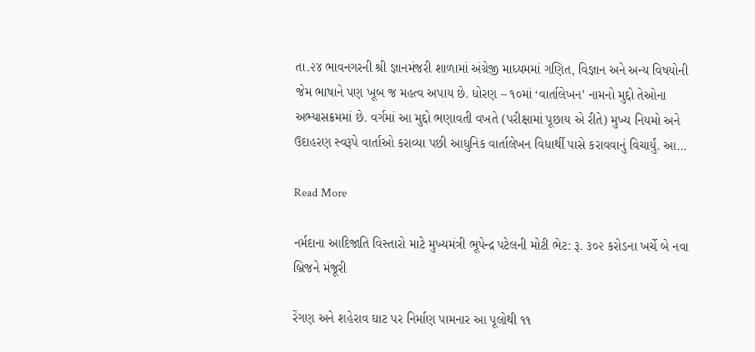તા.૨૪ ભાવનગરની શ્રી જ્ઞાનમંજરી શાળામાં અંગ્રેજી માધ્યમમાં ગણિત, વિજ્ઞાન અને અન્ય વિષયોની જેમ ભાષાને પણ ખૂબ જ મહત્વ અપાય છે. ધોરણ – ૧૦માં ‘વાર્તાલેખન’ નામનો મુદ્દો તેઓના અભ્યાસક્રમમાં છે. વર્ગમાં આ મુદ્દો ભણાવતી વખતે (પરીક્ષામાં પૂછાય એ રીતે) મુખ્ય નિયમો અને ઉદાહરણ સ્વરૂપે વાર્તાઓ કરાવ્યા પછી આધુનિક વાર્તાલેખન વિધાર્થી પાસે કરાવવાનું વિચાર્યું. આ…

Read More

નર્મદાના આદિજાતિ વિસ્તારો માટે મુખ્યમંત્રી ભૂપેન્દ્ર પટેલની મોટી ભેટ: રૂ. ૩૦૨ કરોડના ખર્ચે બે નવા બ્રિજને મંજૂરી

રેંગણ અને શહેરાવ ઘાટ પર નિર્માણ પામનાર આ પૂલોથી ૧૧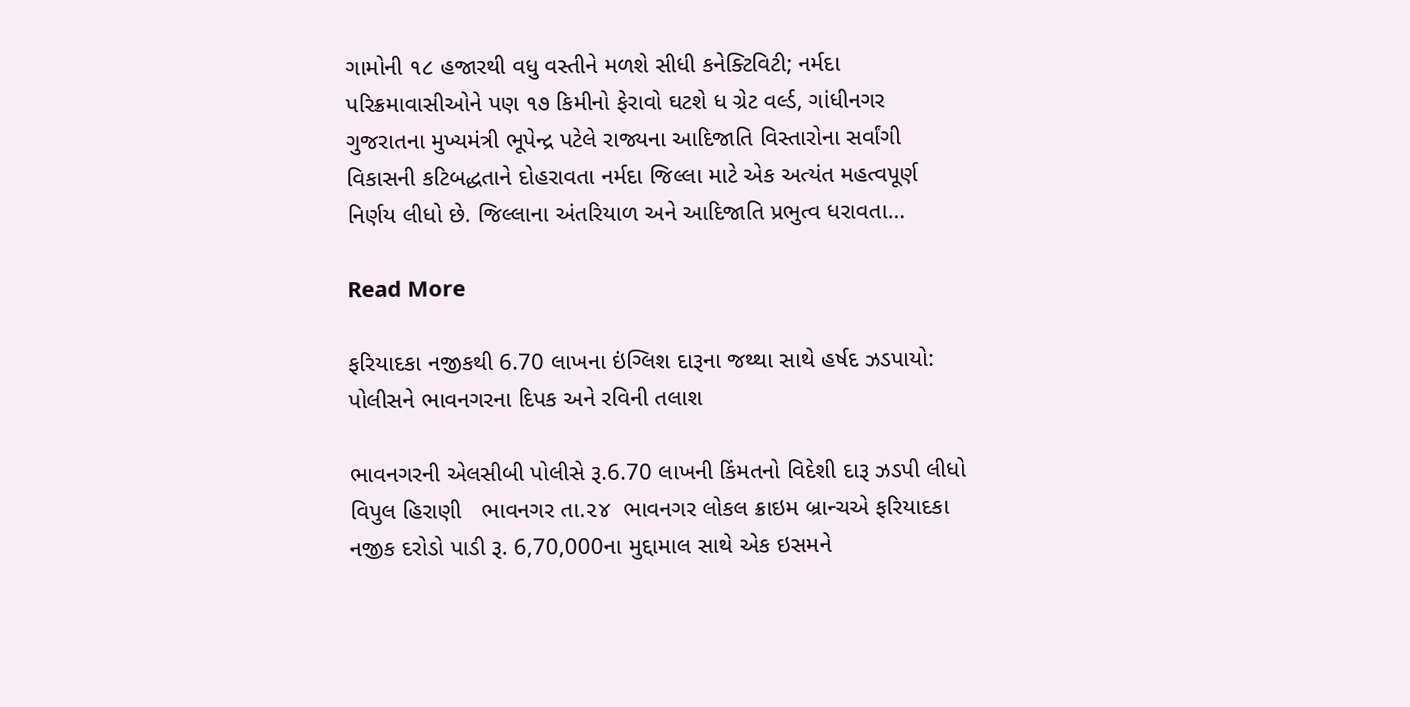ગામોની ૧૮ હજારથી વધુ વસ્તીને મળશે સીધી કનેક્ટિવિટી; નર્મદા પરિક્રમાવાસીઓને પણ ૧૭ કિમીનો ફેરાવો ઘટશે ધ ગ્રેટ વર્લ્ડ, ગાંધીનગર ગુજરાતના મુખ્યમંત્રી ભૂપેન્દ્ર પટેલે રાજ્યના આદિજાતિ વિસ્તારોના સર્વાંગી વિકાસની કટિબદ્ધતાને દોહરાવતા નર્મદા જિલ્લા માટે એક અત્યંત મહત્વપૂર્ણ નિર્ણય લીધો છે. જિલ્લાના અંતરિયાળ અને આદિજાતિ પ્રભુત્વ ધરાવતા…

Read More

ફરિયાદકા નજીકથી 6.70 લાખના ઇંગ્લિશ દારૂના જથ્થા સાથે હર્ષદ ઝડપાયો: પોલીસને ભાવનગરના દિપક અને રવિની તલાશ

ભાવનગરની એલસીબી પોલીસે રૂ.6.70 લાખની કિંમતનો વિદેશી દારૂ ઝડપી લીધો વિપુલ હિરાણી   ભાવનગર તા.૨૪  ભાવનગર લોકલ ક્રાઇમ બ્રાન્ચએ ફરિયાદકા નજીક દરોડો પાડી રૂ. 6,70,000ના મુદ્દામાલ સાથે એક ઇસમને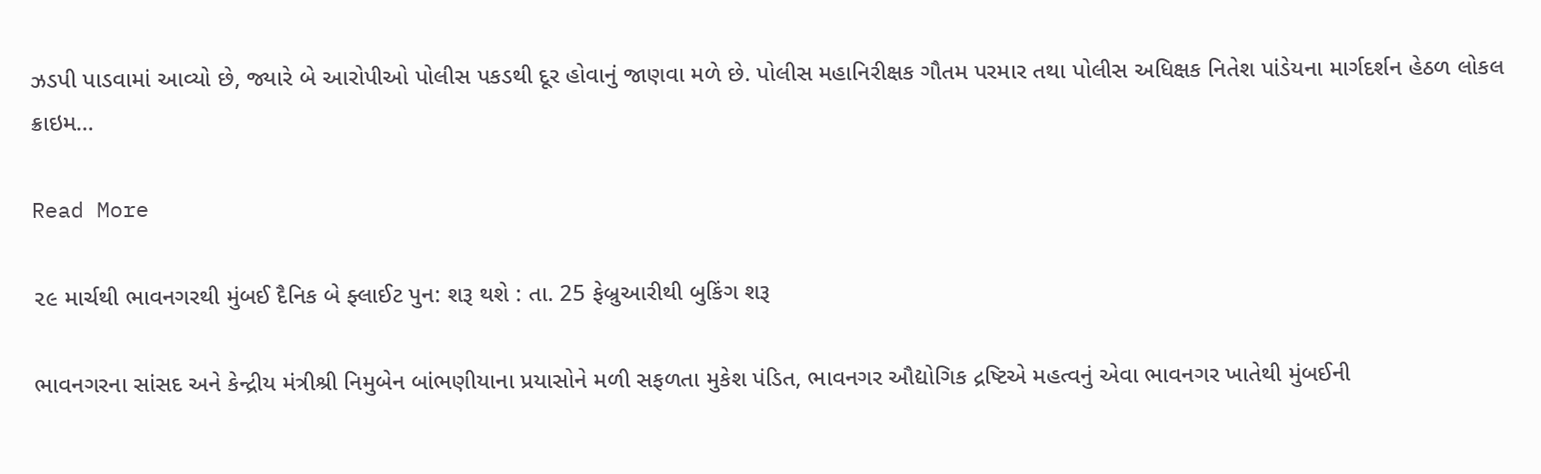ઝડપી પાડવામાં આવ્યો છે, જ્યારે બે આરોપીઓ પોલીસ પકડથી દૂર હોવાનું જાણવા મળે છે. પોલીસ મહાનિરીક્ષક ગૌતમ પરમાર તથા પોલીસ અધિક્ષક નિતેશ પાંડેયના માર્ગદર્શન હેઠળ લોકલ ક્રાઇમ…

Read More

૨૯ માર્ચથી ભાવનગરથી મુંબઈ દૈનિક બે ફ્લાઈટ પુન: શરૂ થશે : તા. 25 ફેબ્રુઆરીથી બુકિંગ શરૂ

ભાવનગરના સાંસદ અને કેન્દ્રીય મંત્રીશ્રી નિમુબેન બાંભણીયાના પ્રયાસોને મળી સફળતા મુકેશ પંડિત, ભાવનગર ઔદ્યોગિક દ્રષ્ટિએ મહત્વનું એવા ભાવનગર ખાતેથી મુંબઈની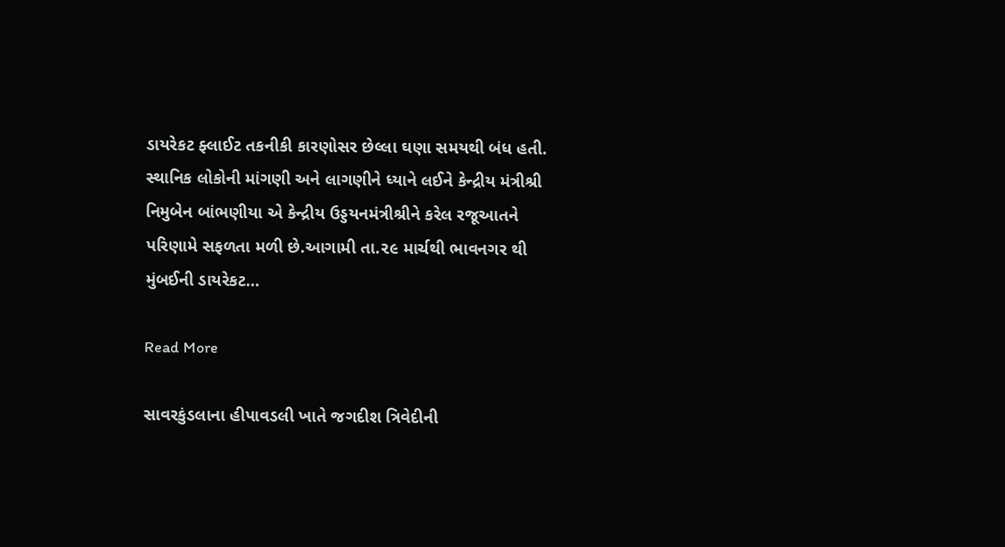ડાયરેકટ ફ્લાઈટ તકનીકી કારણોસર છેલ્લા ઘણા સમયથી બંધ હતી. સ્થાનિક લોકોની માંગણી અને લાગણીને ધ્યાને લઈને કેન્દ્રીય મંત્રીશ્રી નિમુબેન બાંભણીયા એ કેન્દ્રીય ઉડ્ડયનમંત્રીશ્રીને કરેલ રજૂઆતને પરિણામે સફળતા મળી છે.આગામી તા.૨૯ માર્ચથી ભાવનગર થી મુંબઈની ડાયરેકટ…

Read More

સાવરકુંડલાના હીપાવડલી ખાતે જગદીશ ત્રિવેદીની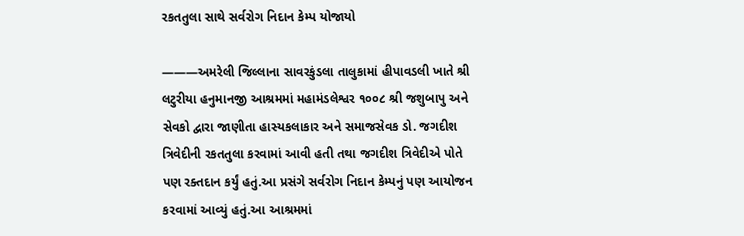રકતતુલા સાથે સર્વરોગ નિદાન કેમ્પ યોજાયો

———અમરેલી જિલ્લાના સાવરકુંડલા તાલુકામાં હીપાવડલી ખાતે શ્રી લટુરીયા હનુમાનજી આશ્રમમાં મહામંડલેશ્વર ૧૦૦૮ શ્રી જશુબાપુ અને સેવકો દ્વારા જાણીતા હાસ્યકલાકાર અને સમાજસેવક ડો. જગદીશ ત્રિવેદીની રકતતુલા કરવામાં આવી હતી તથા જગદીશ ત્રિવેદીએ પોતે પણ રક્તદાન કર્યું હતું.આ પ્રસંગે સર્વરોગ નિદાન કેમ્પનું પણ આયોજન કરવામાં આવ્યું હતું.આ આશ્રમમાં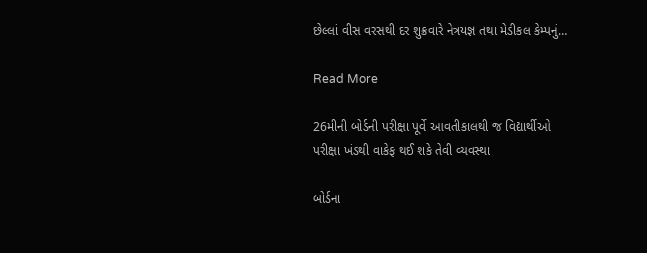છેલ્લાં વીસ વરસથી દર શુક્રવારે નેત્રયજ્ઞ તથા મેડીકલ કેમ્પનું…

Read More

26મીની બોર્ડની પરીક્ષા પૂર્વે આવતીકાલથી જ વિદ્યાર્થીઓ પરીક્ષા ખંડથી વાકેફ થઈ શકે તેવી વ્યવસ્થા

બોર્ડના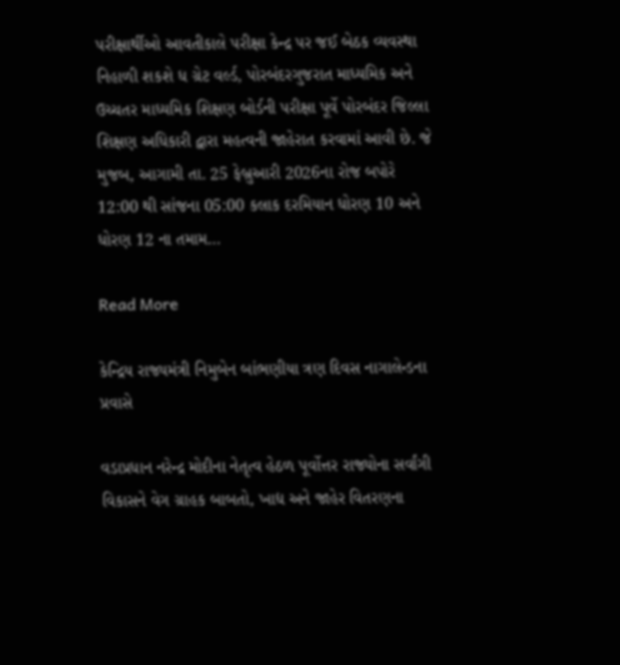પરીક્ષાર્થીઓ આવતીકાલે પરીક્ષા કેન્દ્ર પર જઈ બેઠક વ્યવસ્થા નિહાળી શકશે ધ ગ્રેટ વર્લ્ડ, પોરબંદરગુજરાત માધ્યમિક અને ઉચ્ચતર માધ્યમિક શિક્ષણ બોર્ડની પરીક્ષા પૂર્વે પોરબંદર જિલ્લા શિક્ષણ અધિકારી દ્વારા મહત્વની જાહેરાત કરવામાં આવી છે. જે મુજબ, આગામી તા. 25 ફેબ્રુઆરી 2026ના રોજ બપોરે 12:00 થી સાંજના 05:00 કલાક દરમિયાન ધોરણ 10 અને ધોરણ 12 ના તમામ…

Read More

કેન્દ્રિય રાજ્યમંત્રી નિમુબેન બાંભણીયા ત્રણ દિવસ નાગાલેન્ડના પ્રવાસે

વડાપ્રધાન નરેન્દ્ર મોદીના નેતૃત્વ હેઠળ પૂર્વોત્તર રાજ્યોના સર્વાંગી વિકાસને વેગ ગ્રાહક બાબતો, ખાદ્ય અને જાહેર વિતરણના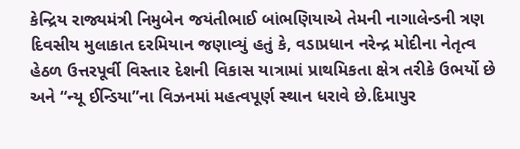કેન્દ્રિય રાજ્યમંત્રી નિમુબેન જયંતીભાઈ બાંભણિયાએ તેમની નાગાલેન્ડની ત્રણ દિવસીય મુલાકાત દરમિયાન જણાવ્યું હતું કે, વડાપ્રધાન નરેન્દ્ર મોદીના નેતૃત્વ હેઠળ ઉત્તરપૂર્વી વિસ્તાર દેશની વિકાસ યાત્રામાં પ્રાથમિકતા ક્ષેત્ર તરીકે ઉભર્યો છે અને “ન્યૂ ઈન્ડિયા”ના વિઝનમાં મહત્વપૂર્ણ સ્થાન ધરાવે છે.દિમાપુર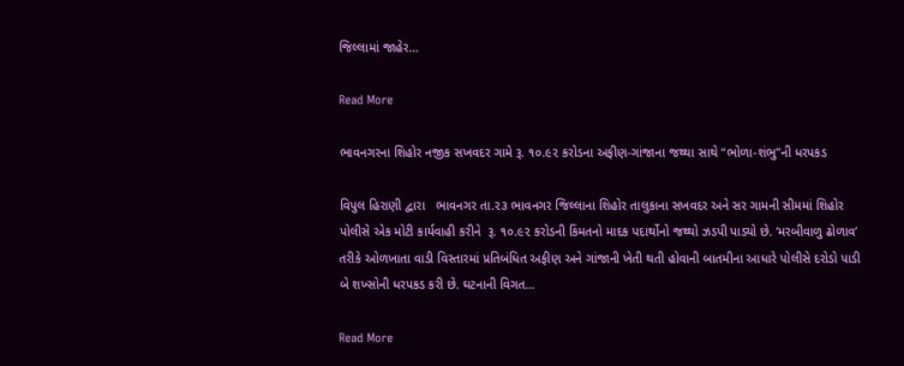જિલ્લામાં જાહેર…

Read More

ભાવનગરના શિહોર નજીક સખવદર ગામે રૂ. ૧૦.૯૨ કરોડના અફીણ-ગાંજાના જથ્થા સાથે “ભોળા-શંભુ”ની ધરપકડ

વિપુલ હિરાણી દ્વારા   ભાવનગર તા.૨૩ ભાવનગર જિલ્લાના શિહોર તાલુકાના સખવદર અને સર ગામની સીમમાં શિહોર પોલીસે એક મોટી કાર્યવાહી કરીને  રૂ. ૧૦.૯૨ કરોડની કિંમતનો માદક પદાર્થોનો જથ્થો ઝડપી પાડ્યો છે. ‘મરબીવાળુ ઢોળાવ’ તરીકે ઓળખાતા વાડી વિસ્તારમાં પ્રતિબંધિત અફીણ અને ગાંજાની ખેતી થતી હોવાની બાતમીના આધારે પોલીસે દરોડો પાડી બે શખ્સોની ધરપકડ કરી છે. ઘટનાની વિગત…

Read More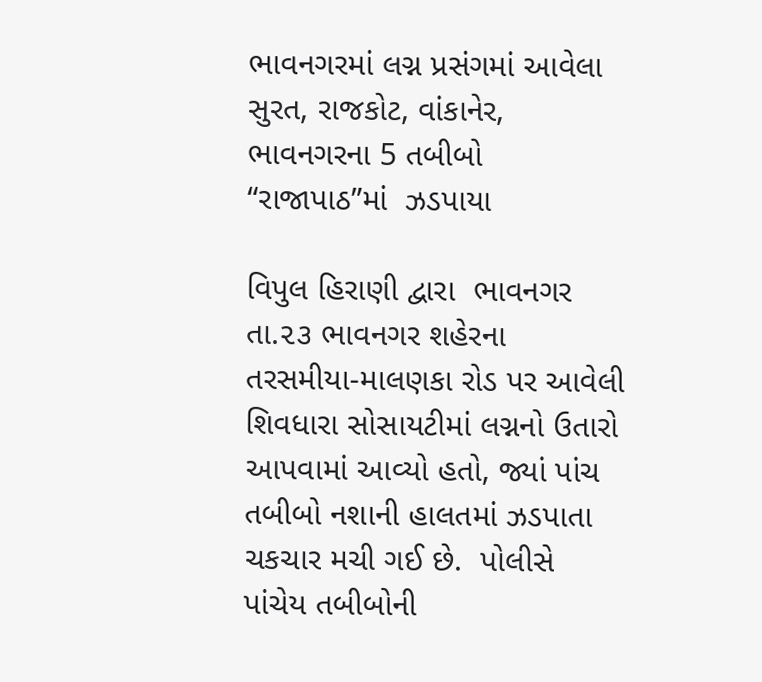ભાવનગરમાં લગ્ન પ્રસંગમાં આવેલા સુરત, રાજકોટ, વાંકાનેર, ભાવનગરના 5 તબીબો “રાજાપાઠ”માં  ઝડપાયા

વિપુલ હિરાણી દ્વારા  ભાવનગર તા.૨૩ ભાવનગર શહેરના તરસમીયા-માલણકા રોડ પર આવેલી શિવધારા સોસાયટીમાં લગ્નનો ઉતારો આપવામાં આવ્યો હતો, જ્યાં પાંચ તબીબો નશાની હાલતમાં ઝડપાતા ચકચાર મચી ગઈ છે.  પોલીસે પાંચેય તબીબોની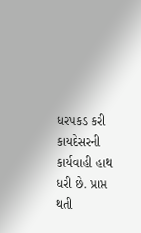ધરપકડ કરી કાયદેસરની કાર્યવાહી હાથ ધરી છે. પ્રાપ્ત થતી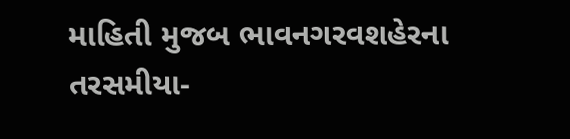માહિતી મુજબ ભાવનગરવશહેરના તરસમીયા-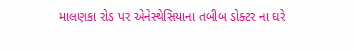માલણકા રોડ પર એનેસ્થેસિયાના તબીબ ડોક્ટર ના ઘરે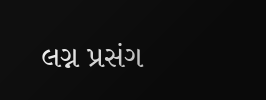લગ્ન પ્રસંગ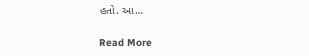હતો. આ…

Read More